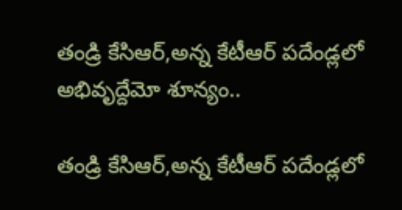తండ్రి కేసిఆర్,అన్న కేటీఆర్ పదేండ్లలో అభివృద్దేమో శూన్యం..

తండ్రి కేసిఆర్,అన్న కేటీఆర్ పదేండ్లలో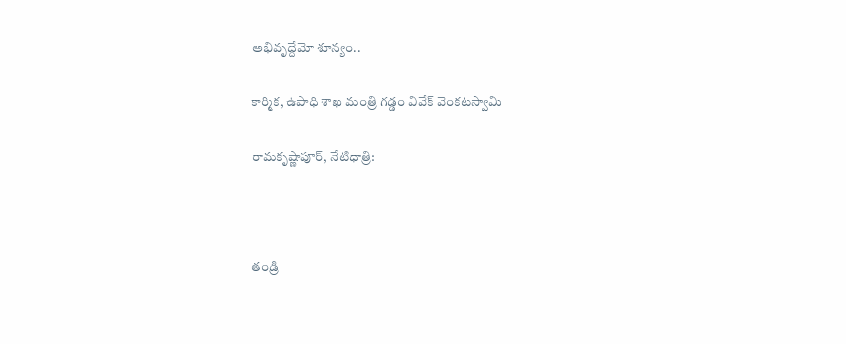అభివృద్దేమో శూన్యం..

కార్మిక, ఉపాధి శాఖ మంత్రి గడ్డం వివేక్ వెంకటస్వామి

రామకృష్ణాపూర్, నేటిధాత్రి:



తండ్రి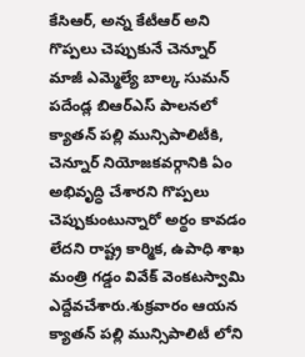కేసిఆర్, అన్న కేటీఆర్ అని గొప్పలు చెప్పుకునే చెన్నూర్ మాజీ ఎమ్మెల్యే బాల్క సుమన్ పదేండ్ల బిఆర్ఎస్ పాలనలో క్యాతన్ పల్లి మున్సిపాలిటీకి, చెన్నూర్ నియోజకవర్గానికి ఏం అభివృద్ధి చేశారని గొప్పలు చెప్పుకుంటున్నారో అర్థం కావడం లేదని రాష్ట్ర కార్మిక, ఉపాధి శాఖ మంత్రి గడ్డం వివేక్ వెంకటస్వామి ఎద్దేవచేశారు.శుక్రవారం ఆయన క్యాతన్ పల్లి మున్సిపాలిటీ లోని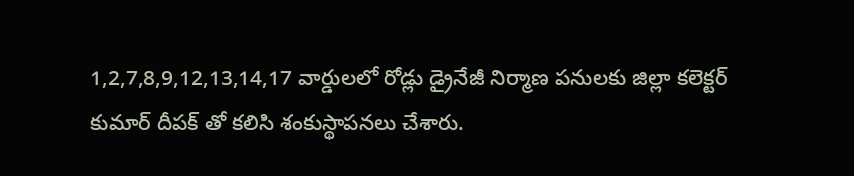1,2,7,8,9,12,13,14,17 వార్డులలో రోడ్లు డ్రైనేజీ నిర్మాణ పనులకు జిల్లా కలెక్టర్ కుమార్ దీపక్ తో కలిసి శంకుస్థాపనలు చేశారు.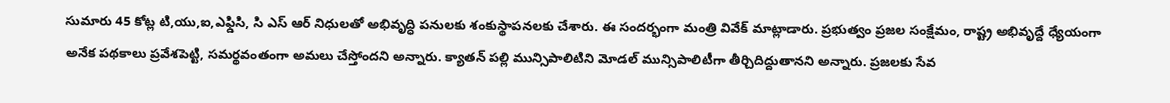సుమారు 45 కోట్ల టి,యు,ఐ,ఎఫ్డిసి, సి ఎస్ ఆర్ నిధులతో అభివృద్ధి పనులకు శంకుస్థాపనలకు చేశారు. ఈ సందర్భంగా మంత్రి వివేక్ మాట్లాడారు. ప్రభుత్వం ప్రజల సంక్షేమం, రాష్ట్ర అభివృద్దే ధ్యేయంగా అనేక పథకాలు ప్రవేశపెట్టి, సమర్థవంతంగా అమలు చేస్తోందని అన్నారు. క్యాతన్ పల్లి మున్సిపాలిటిని మోడల్ మున్సిపాలిటీగా తీర్చిదిద్దుతానని అన్నారు. ప్రజలకు సేవ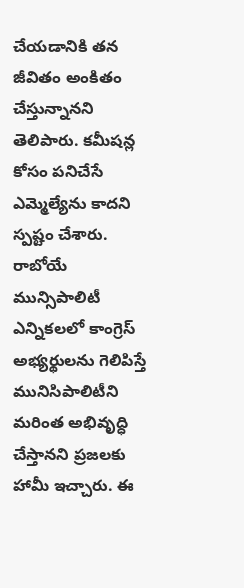చేయడానికి తన జీవితం అంకితం చేస్తున్నానని తెలిపారు. కమీషన్ల కోసం పనిచేసే ఎమ్మెల్యేను కాదని స్పష్టం చేశారు. రాబోయే మున్సిపాలిటీ ఎన్నికలలో కాంగ్రెస్ అభ్యర్థులను గెలిపిస్తే మునిసిపాలిటీని మరింత అభివృద్ధి చేస్తానని ప్రజలకు హామీ ఇచ్చారు. ఈ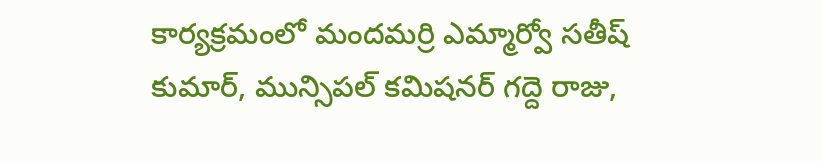కార్యక్రమంలో మందమర్రి ఎమ్మార్వో సతీష్ కుమార్, మున్సిపల్ కమిషనర్ గద్దె రాజు,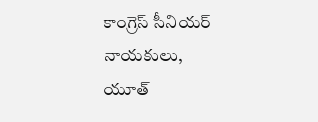కాంగ్రెస్ సీనియర్ నాయకులు, యూత్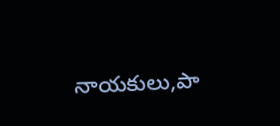నాయకులు,పా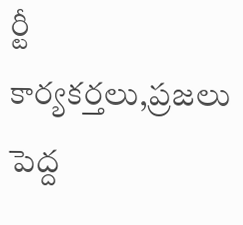ర్టీ కార్యకర్తలు,ప్రజలు పెద్ద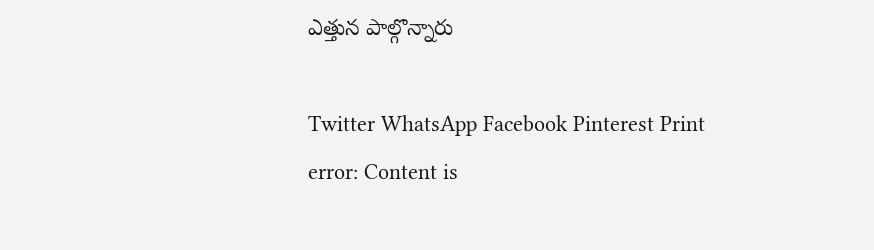ఎత్తున పాల్గొన్నారు

Twitter WhatsApp Facebook Pinterest Print
error: Content is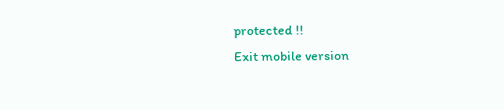protected !!
Exit mobile version